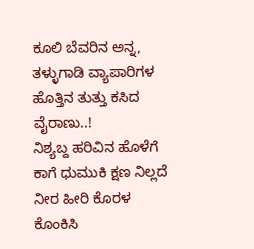ಕೂಲಿ ಬೆವರಿನ ಅನ್ನ,
ತಳ್ಳುಗಾಡಿ ವ್ಯಾಪಾರಿಗಳ
ಹೊತ್ತಿನ ತುತ್ತು ಕಸಿದ ವೈರಾಣು..!
ನಿಶ್ಯಬ್ದ ಹರಿವಿನ ಹೊಳೆಗೆ
ಕಾಗೆ ಧುಮುಕಿ ಕ್ಷಣ ನಿಲ್ಲದೆ
ನೀರ ಹೀರಿ ಕೊರಳ
ಕೊಂಕಿಸಿ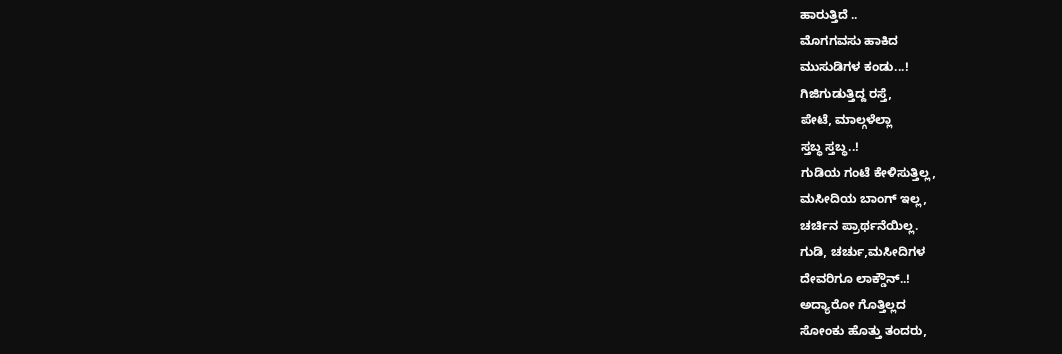ಹಾರುತ್ತಿದೆ ..
ಮೊಗಗವಸು ಹಾಕಿದ
ಮುಸುಡಿಗಳ ಕಂಡು...!
ಗಿಜಿಗುಡುತ್ತಿದ್ದ ರಸ್ತೆ,
ಪೇಟೆ, ಮಾಲ್ಗಳೆಲ್ಲಾ
ಸ್ತಬ್ಧ ಸ್ತಬ್ಧ..!
ಗುಡಿಯ ಗಂಟೆ ಕೇಳಿಸುತ್ತಿಲ್ಲ,
ಮಸೀದಿಯ ಬಾಂಗ್ ಇಲ್ಲ,
ಚರ್ಚಿನ ಪ್ರಾರ್ಥನೆಯಿಲ್ಲ.
ಗುಡಿ, ಚರ್ಚು,ಮಸೀದಿಗಳ
ದೇವರಿಗೂ ಲಾಕ್ಡೌನ್..!
ಅದ್ಯಾರೋ ಗೊತ್ತಿಲ್ಲದ
ಸೋಂಕು ಹೊತ್ತು ತಂದರು,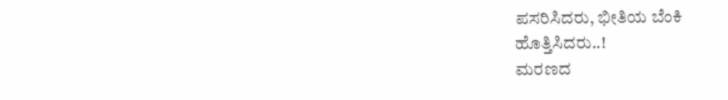ಪಸರಿಸಿದರು, ಭೀತಿಯ ಬೆಂಕಿ
ಹೊತ್ತಿಸಿದರು..!
ಮರಣದ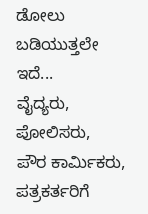ಡೋಲು
ಬಡಿಯುತ್ತಲೇ ಇದೆ...
ವೈದ್ಯರು, ಪೋಲಿಸರು,
ಪೌರ ಕಾರ್ಮಿಕರು,
ಪತ್ರಕರ್ತರಿಗೆ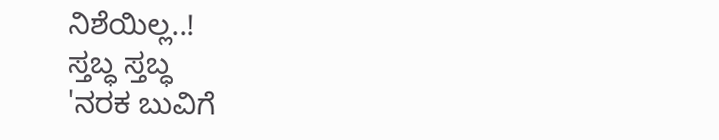ನಿಶೆಯಿಲ್ಲ..!
ಸ್ತಬ್ಧ ಸ್ತಬ್ಧ
'ನರಕ ಬುವಿಗೆ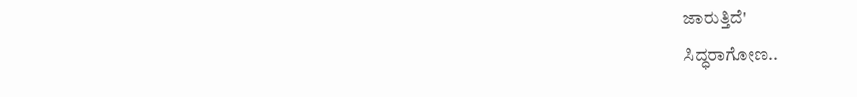ಜಾರುತ್ತಿದೆ'
ಸಿದ್ಧರಾಗೋಣ..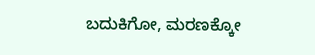ಬದುಕಿಗೋ, ಮರಣಕ್ಕೋ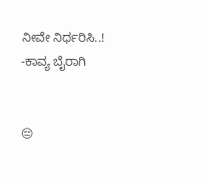ನೀವೇ ನಿರ್ಧರಿಸಿ..!
-ಕಾವ್ಯ ಬೈರಾಗಿ


😔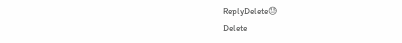ReplyDelete😓
Delete